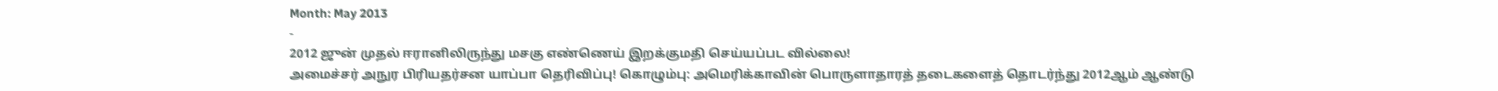Month: May 2013
-
2012 ஜுன் முதல் ஈரானிலிருந்து மசகு எண்ணெய் இறக்குமதி செய்யப்பட வில்லை!
அமைச்சர் அநுர பிரியதர்சன யாப்பா தெரிவிப்பு! கொழும்பு: அமெரிக்காவின் பொருளாதாரத் தடைகளைத் தொடர்ந்து 2012ஆம் ஆண்டு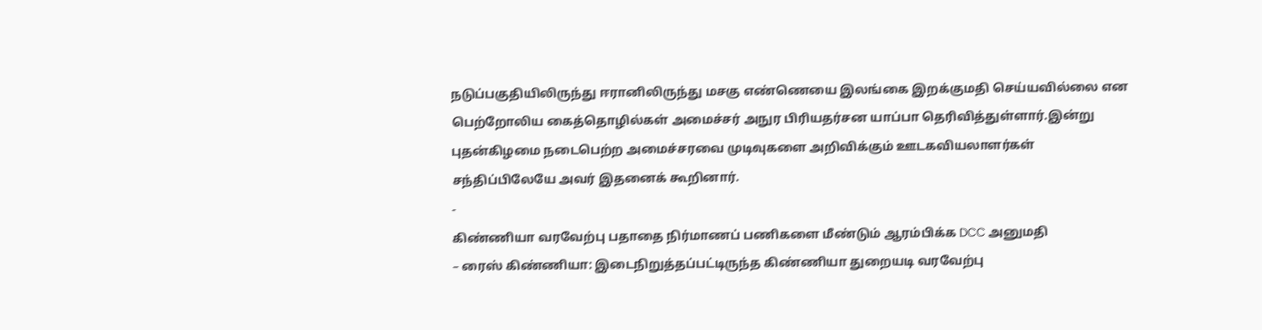நடுப்பகுதியிலிருந்து ஈரானிலிருந்து மசகு எண்ணெயை இலங்கை இறக்குமதி செய்யவில்லை என பெற்றோலிய கைத்தொழில்கள் அமைச்சர் அநுர பிரியதர்சன யாப்பா தெரிவித்துள்ளார்.இன்று புதன்கிழமை நடைபெற்ற அமைச்சரவை முடிவுகளை அறிவிக்கும் ஊடகவியலாளர்கள் சந்திப்பிலேயே அவர் இதனைக் கூறினார்.
-
கிண்ணியா வரவேற்பு பதாதை நிர்மாணப் பணிகளை மீண்டும் ஆரம்பிக்க DCC அனுமதி
– ரைஸ் கிண்ணியா: இடைநிறுத்தப்பட்டிருந்த கிண்ணியா துறையடி வரவேற்பு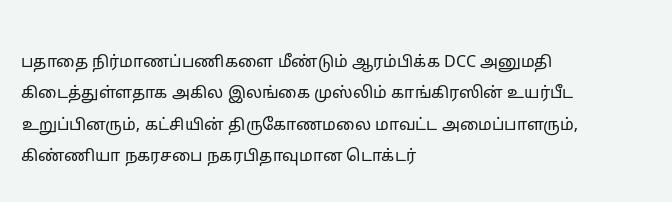பதாதை நிர்மாணப்பணிகளை மீண்டும் ஆரம்பிக்க DCC அனுமதி கிடைத்துள்ளதாக அகில இலங்கை முஸ்லிம் காங்கிரஸின் உயர்பீட உறுப்பினரும், கட்சியின் திருகோணமலை மாவட்ட அமைப்பாளரும், கிண்ணியா நகரசபை நகரபிதாவுமான டொக்டர்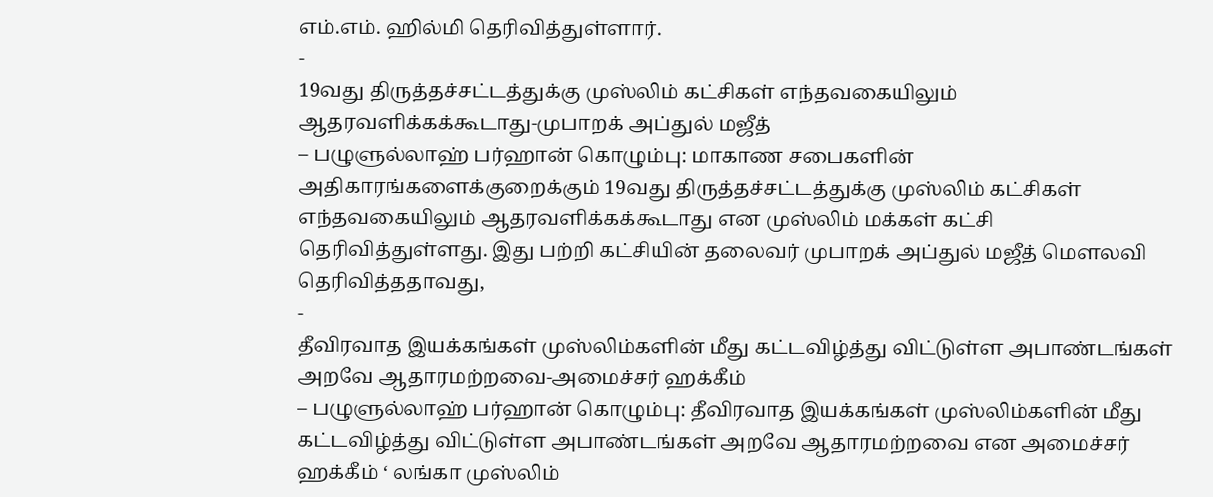எம்.எம். ஹில்மி தெரிவித்துள்ளார்.
-
19வது திருத்தச்சட்டத்துக்கு முஸ்லிம் கட்சிகள் எந்தவகையிலும் ஆதரவளிக்கக்கூடாது-முபாறக் அப்துல் மஜீத்
– பழுளுல்லாஹ் பர்ஹான் கொழும்பு: மாகாண சபைகளின் அதிகாரங்களைக்குறைக்கும் 19வது திருத்தச்சட்டத்துக்கு முஸ்லிம் கட்சிகள் எந்தவகையிலும் ஆதரவளிக்கக்கூடாது என முஸ்லிம் மக்கள் கட்சி தெரிவித்துள்ளது. இது பற்றி கட்சியின் தலைவர் முபாறக் அப்துல் மஜீத் மௌலவி தெரிவித்ததாவது,
-
தீவிரவாத இயக்கங்கள் முஸ்லிம்களின் மீது கட்டவிழ்த்து விட்டுள்ள அபாண்டங்கள் அறவே ஆதாரமற்றவை-அமைச்சர் ஹக்கீம்
– பழுளுல்லாஹ் பர்ஹான் கொழும்பு: தீவிரவாத இயக்கங்கள் முஸ்லிம்களின் மீது கட்டவிழ்த்து விட்டுள்ள அபாண்டங்கள் அறவே ஆதாரமற்றவை என அமைச்சர் ஹக்கீம் ‘ லங்கா முஸ்லிம்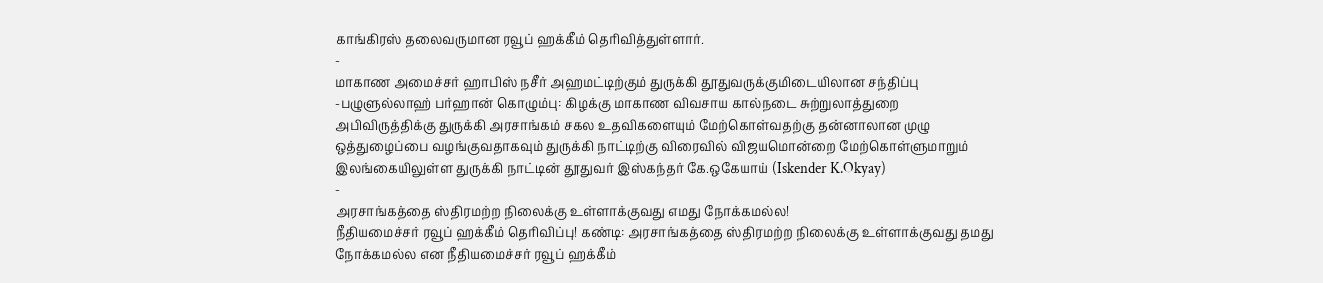காங்கிரஸ் தலைவருமான ரவூப் ஹக்கீம் தெரிவித்துள்ளார்.
-
மாகாண அமைச்சர் ஹாபிஸ் நசீர் அஹமட்டிற்கும் துருக்கி தூதுவருக்குமிடையிலான சந்திப்பு
-பழுளுல்லாஹ் பர்ஹான் கொழும்பு: கிழக்கு மாகாண விவசாய கால்நடை சுற்றுலாத்துறை அபிவிருத்திக்கு துருக்கி அரசாங்கம் சகல உதவிகளையும் மேற்கொள்வதற்கு தன்னாலான முழு ஒத்துழைப்பை வழங்குவதாகவும் துருக்கி நாட்டிற்கு விரைவில் விஜயமொன்றை மேற்கொள்ளுமாறும் இலங்கையிலுள்ள துருக்கி நாட்டின் தூதுவர் இஸ்கந்தர் கே.ஒகேயாய் (Iskender K.Okyay)
-
அரசாங்கத்தை ஸ்திரமற்ற நிலைக்கு உள்ளாக்குவது எமது நோக்கமல்ல!
நீதியமைச்சர் ரவூப் ஹக்கீம் தெரிவிப்பு! கண்டி: அரசாங்கத்தை ஸ்திரமற்ற நிலைக்கு உள்ளாக்குவது தமது நோக்கமல்ல என நீதியமைச்சர் ரவூப் ஹக்கீம்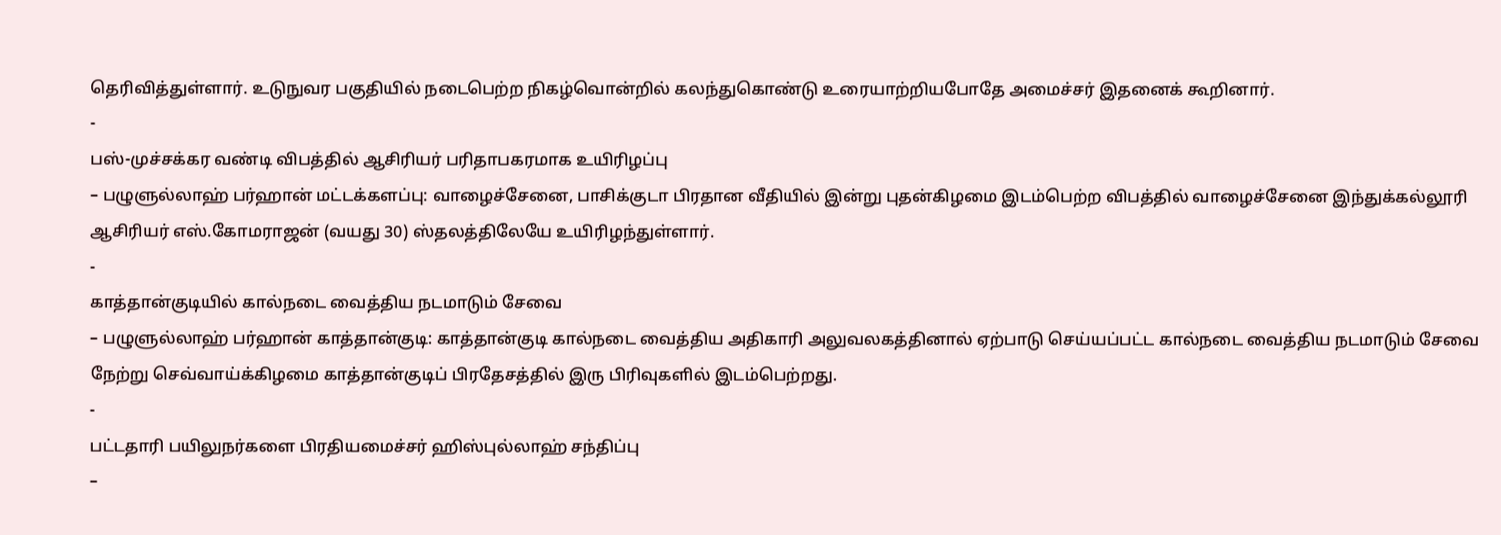தெரிவித்துள்ளார். உடுநுவர பகுதியில் நடைபெற்ற நிகழ்வொன்றில் கலந்துகொண்டு உரையாற்றியபோதே அமைச்சர் இதனைக் கூறினார்.
-
பஸ்-முச்சக்கர வண்டி விபத்தில் ஆசிரியர் பரிதாபகரமாக உயிரிழப்பு
– பழுளுல்லாஹ் பர்ஹான் மட்டக்களப்பு: வாழைச்சேனை, பாசிக்குடா பிரதான வீதியில் இன்று புதன்கிழமை இடம்பெற்ற விபத்தில் வாழைச்சேனை இந்துக்கல்லூரி ஆசிரியர் எஸ்.கோமராஜன் (வயது 30) ஸ்தலத்திலேயே உயிரிழந்துள்ளார்.
-
காத்தான்குடியில் கால்நடை வைத்திய நடமாடும் சேவை
– பழுளுல்லாஹ் பர்ஹான் காத்தான்குடி: காத்தான்குடி கால்நடை வைத்திய அதிகாரி அலுவலகத்தினால் ஏற்பாடு செய்யப்பட்ட கால்நடை வைத்திய நடமாடும் சேவை நேற்று செவ்வாய்க்கிழமை காத்தான்குடிப் பிரதேசத்தில் இரு பிரிவுகளில் இடம்பெற்றது.
-
பட்டதாரி பயிலுநர்களை பிரதியமைச்சர் ஹிஸ்புல்லாஹ் சந்திப்பு
–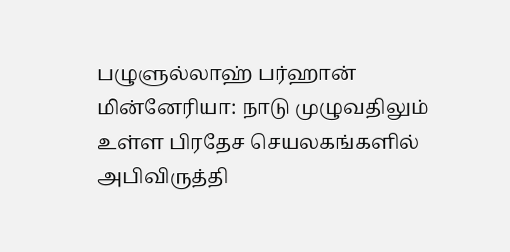பழுளுல்லாஹ் பர்ஹான் மின்னேரியா: நாடு முழுவதிலும் உள்ள பிரதேச செயலகங்களில் அபிவிருத்தி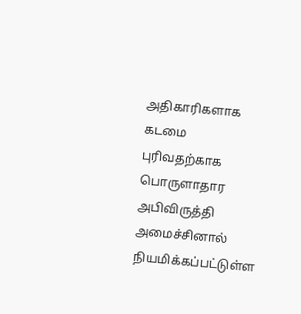அதிகாரிகளாக கடமை புரிவதற்காக பொருளாதார அபிவிருத்தி அமைச்சினால் நியமிக்கப்பட்டுள்ள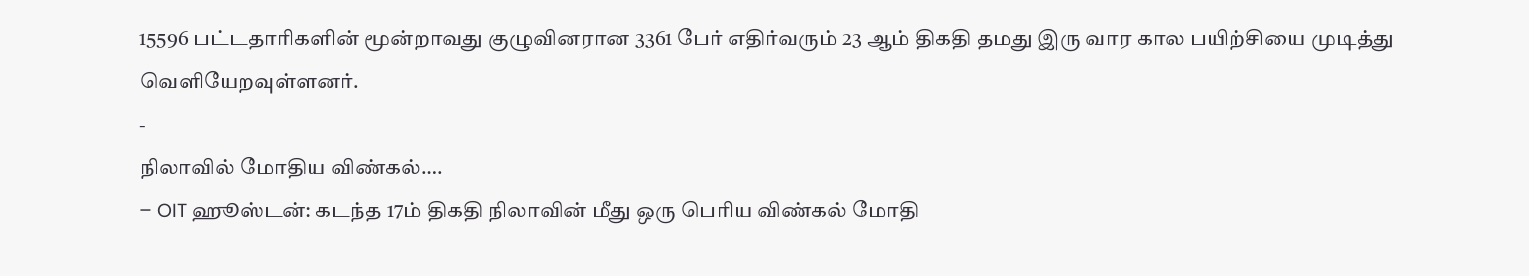15596 பட்டதாரிகளின் மூன்றாவது குழுவினரான 3361 பேர் எதிர்வரும் 23 ஆம் திகதி தமது இரு வார கால பயிற்சியை முடித்து வெளியேறவுள்ளனர்.
-
நிலாவில் மோதிய விண்கல்….
– OIT ஹூஸ்டன்: கடந்த 17ம் திகதி நிலாவின் மீது ஒரு பெரிய விண்கல் மோதி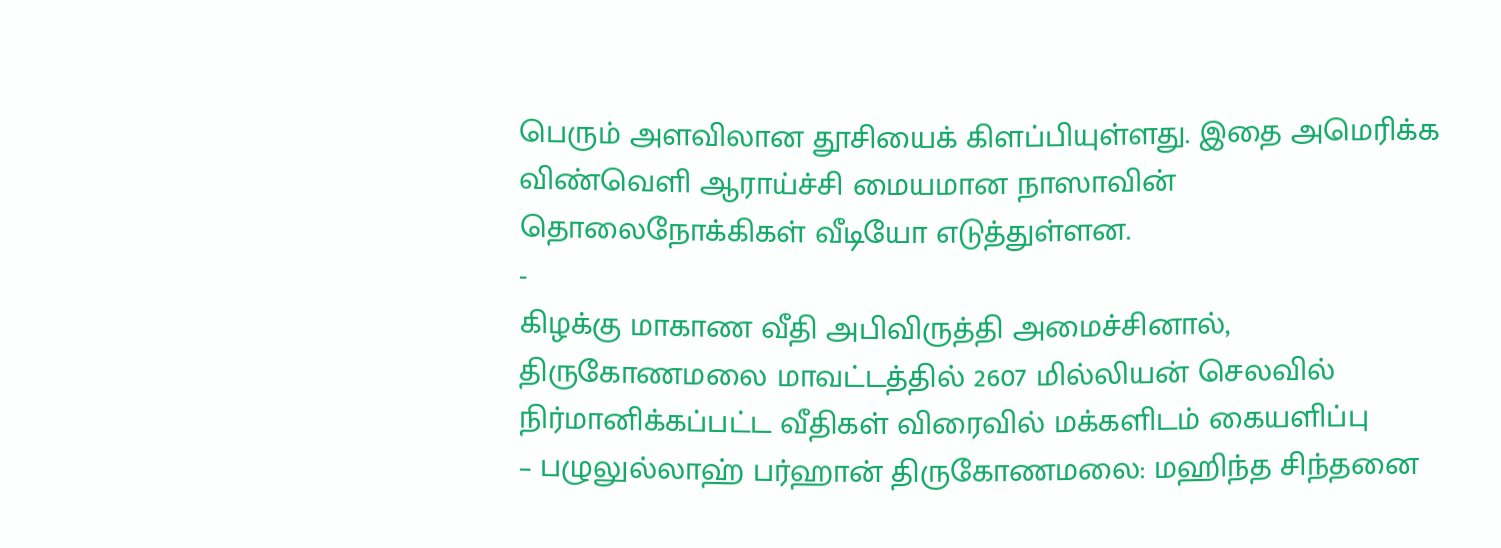பெரும் அளவிலான தூசியைக் கிளப்பியுள்ளது. இதை அமெரிக்க விண்வெளி ஆராய்ச்சி மையமான நாஸாவின் தொலைநோக்கிகள் வீடியோ எடுத்துள்ளன.
-
கிழக்கு மாகாண வீதி அபிவிருத்தி அமைச்சினால், திருகோணமலை மாவட்டத்தில் 2607 மில்லியன் செலவில் நிர்மானிக்கப்பட்ட வீதிகள் விரைவில் மக்களிடம் கையளிப்பு
– பழுலுல்லாஹ் பர்ஹான் திருகோணமலை: மஹிந்த சிந்தனை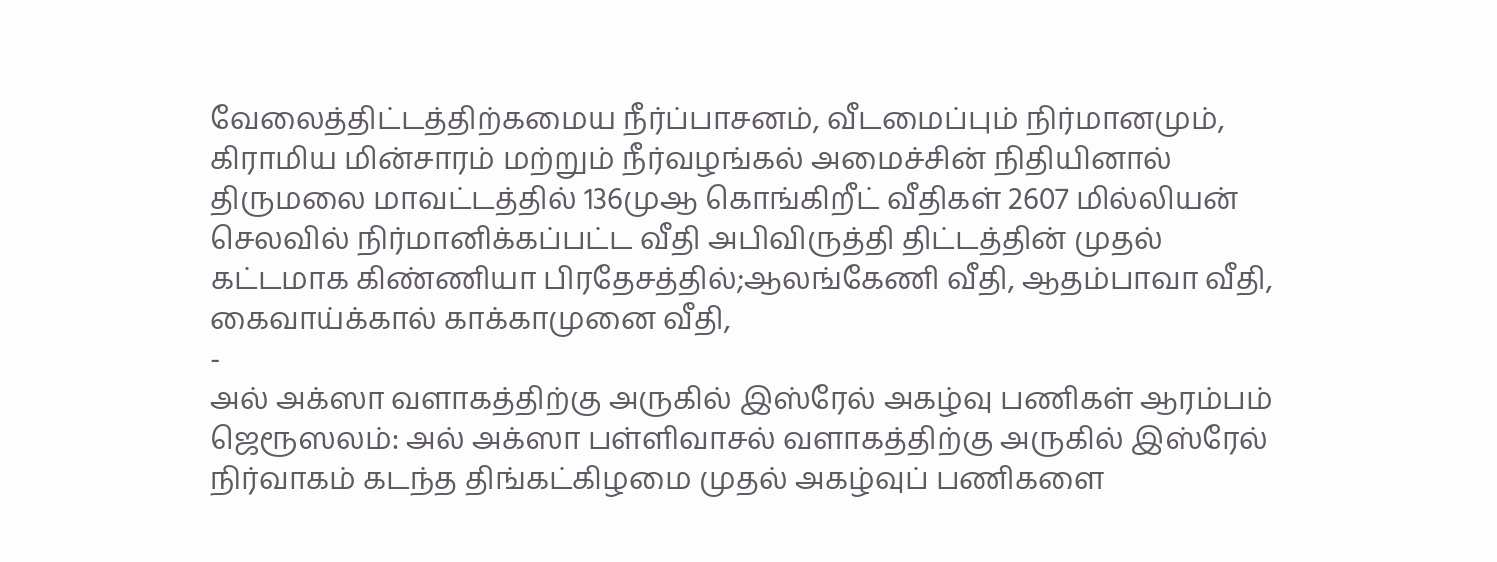வேலைத்திட்டத்திற்கமைய நீர்ப்பாசனம், வீடமைப்பும் நிர்மானமும், கிராமிய மின்சாரம் மற்றும் நீர்வழங்கல் அமைச்சின் நிதியினால் திருமலை மாவட்டத்தில் 136முஆ கொங்கிறீட் வீதிகள் 2607 மில்லியன் செலவில் நிர்மானிக்கப்பட்ட வீதி அபிவிருத்தி திட்டத்தின் முதல் கட்டமாக கிண்ணியா பிரதேசத்தில்;ஆலங்கேணி வீதி, ஆதம்பாவா வீதி, கைவாய்க்கால் காக்காமுனை வீதி,
-
அல் அக்ஸா வளாகத்திற்கு அருகில் இஸ்ரேல் அகழ்வு பணிகள் ஆரம்பம்
ஜெரூஸலம்: அல் அக்ஸா பள்ளிவாசல் வளாகத்திற்கு அருகில் இஸ்ரேல் நிர்வாகம் கடந்த திங்கட்கிழமை முதல் அகழ்வுப் பணிகளை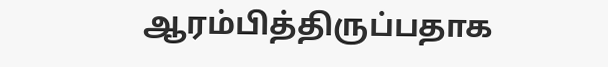ஆரம்பித்திருப்பதாக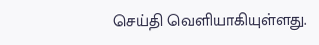செய்தி வெளியாகியுள்ளது.